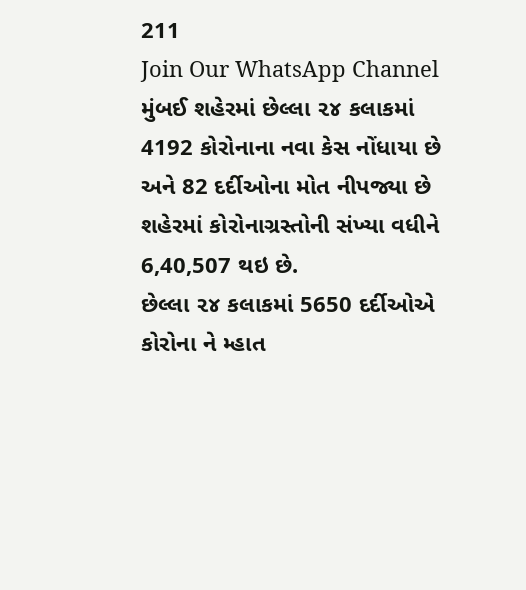211
Join Our WhatsApp Channel
મુંબઈ શહેરમાં છેલ્લા ૨૪ કલાકમાં 4192 કોરોનાના નવા કેસ નોંધાયા છે અને 82 દર્દીઓના મોત નીપજ્યા છે
શહેરમાં કોરોનાગ્રસ્તોની સંખ્યા વધીને 6,40,507 થઇ છે.
છેલ્લા ૨૪ કલાકમાં 5650 દર્દીઓએ કોરોના ને મ્હાત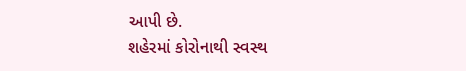આપી છે.
શહેરમાં કોરોનાથી સ્વસ્થ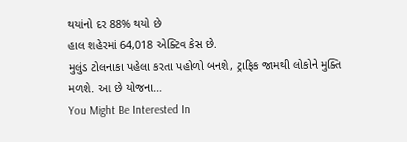થયાંનો દર 88% થયો છે
હાલ શહેરમાં 64,018 એક્ટિવ કેસ છે.
મુલુંડ ટોલનાકા પહેલા કરતા પહોળો બનશે, ટ્રાફિક જામથી લોકોને મુક્તિ મળશે. આ છે યોજના…
You Might Be Interested In